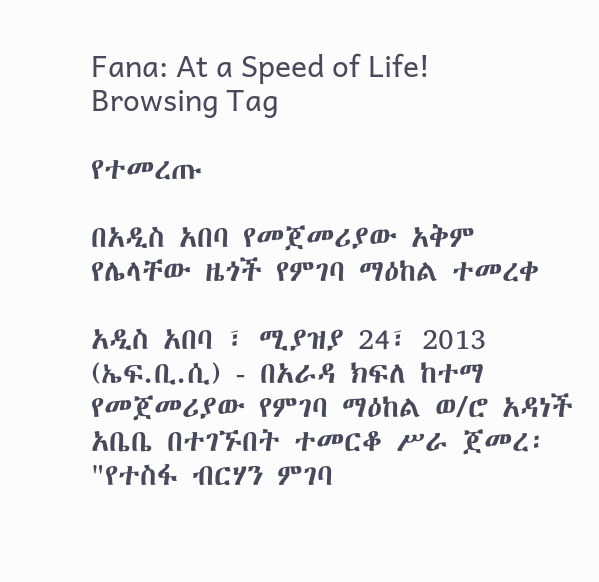Fana: At a Speed of Life!
Browsing Tag

የተመረጡ

በአዲስ አበባ የመጀመሪያው አቅም የሌላቸው ዜጎች የምገባ ማዕከል ተመረቀ

አዲስ አበባ ፣ ሚያዝያ 24፣ 2013 (ኤፍ.ቢ.ሲ) - በአራዳ ክፍለ ከተማ የመጀመሪያው የምገባ ማዕከል ወ/ሮ አዳነች አቤቤ በተገኙበት ተመርቆ ሥራ ጀመረ፡ "የተስፋ ብርሃን ምገባ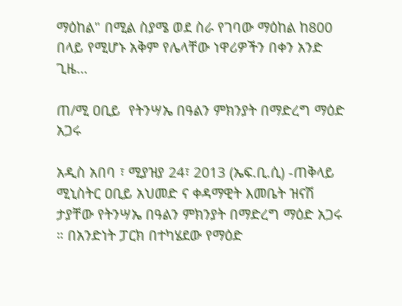ማዕከል" በሚል ስያሜ ወደ ስራ የገባው ማዕከል ከ800 በላይ የሚሆኑ አቅም የሌላቸው ነዋሪዎችን በቀን አንድ ጊዜ…

ጠ/ሚ ዐቢይ  የትንሣኤ በዓልን ምክንያት በማድረግ ማዕድ አጋሩ

አዲስ አበባ ፣ ሚያዝያ 24፣ 2013 (ኤፍ.ቢ.ሲ) -ጠቅላይ ሚኒስትር ዐቢይ አህመድ ና ቀዳማዊት እመቤት ዝናሽ  ታያቸው የትንሣኤ በዓልን ምክንያት በማድረግ ማዕድ አጋሩ ። በአንድነት ፓርክ በተካሄደው የማዕድ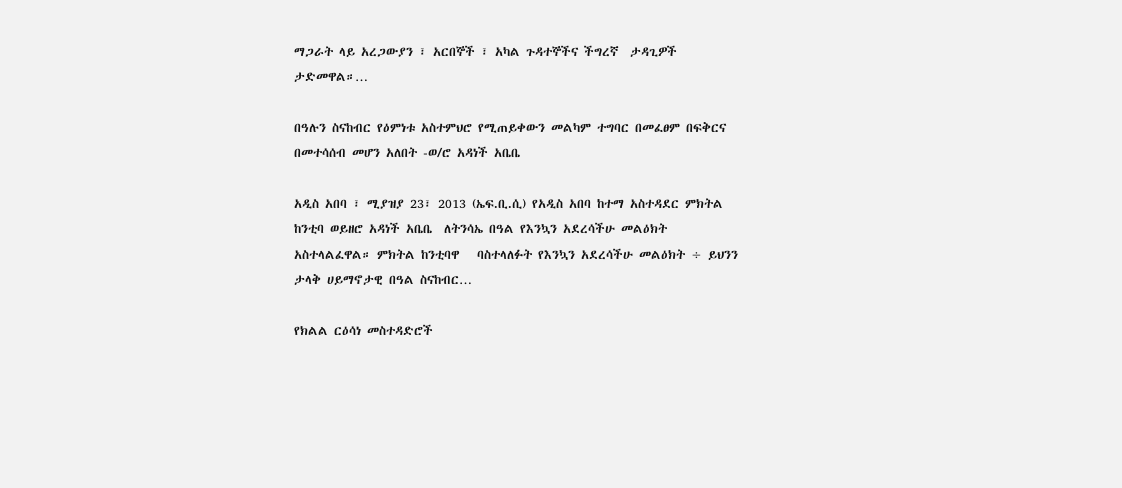ማጋራት ላይ አረጋውያን ፣ አርበኞች ፣ አካል ጉዳተኞችና ችግረኛ  ታዳጊዎች ታድመዋል።…

በዓሉን ስናከብር የዕምነቱ አስተምህሮ የሚጠይቀውን መልካም ተግባር በመፈፀም በፍቅርና በመተሳሰብ መሆን አለበት -ወ/ሮ አዳነች አቤቤ

አዲስ አበባ ፣ ሚያዝያ 23፣ 2013 (ኤፍ.ቢ.ሲ) የአዲስ አበባ ከተማ አስተዳደር ምክትል ከንቲባ ወይዘሮ አዳነች አቤቤ  ለትንሳኤ በዓል የእንኳን አደረሳችሁ መልዕክት  አስተላልፈዋል። ምክትል ከንቲባዋ   ባስተላለፉት የእንኳን አደረሳችሁ መልዕክት ÷ ይህንን ታላቅ ሀይማኖታዊ በዓል ስናከብር…

የክልል ርዕሳነ መስተዳድሮች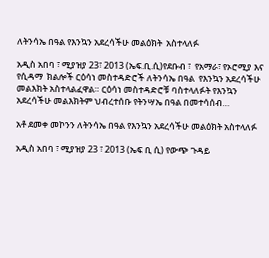ለትንሳኤ በዓል የእንኳን አደረሳችሁ መልዕክት  አስተላለፉ

አዲስ አበባ ፣ ሚያዝያ 23፣ 2013 (ኤፍ.ቢ.ሲ)የደቡብ ፣  የአማራ፣ የኦሮሚያ እና የሲዳማ  ክልሎች ርዕሳነ መስተዳድሮች ለትንሳኤ በዓል  የእንኳን አደረሳችሁ መልእክት አስተላልፈዋል። ርዕሳነ መስተዳድሮቹ ባስተላለፉት የእንኳን አደረሳችሁ መልእክትም ህብረተሰቡ የትንሣኤ በዓል በመተሳሰብ…

አቶ ደመቀ መኮንን ለትንሳኤ በዓል የእንኳን አደረሳችሁ መልዕክት አስተላለፉ

አዲስ አበባ ፣ ሚያዝያ 23 ፣ 2013 (ኤፍ ቢ ሲ) የውጭ ጉዳይ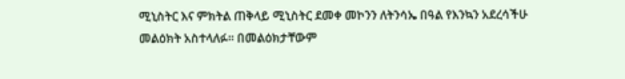ሚኒስትር እና ምክትል ጠቅላይ ሚኒስትር ደመቀ መኮንን ለትንሳኤ በዓል የእንኳን አደረሳችሁ መልዕክት አስተላለፉ፡፡ በመልዕክታቸውም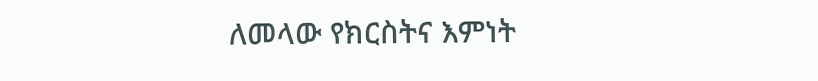ለመላው የክርስትና እምነት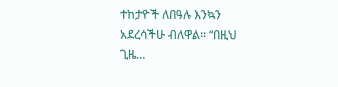ተከታዮች ለበዓሉ እንኳን አደረሳችሁ ብለዋል፡፡ “በዚህ ጊዜ…